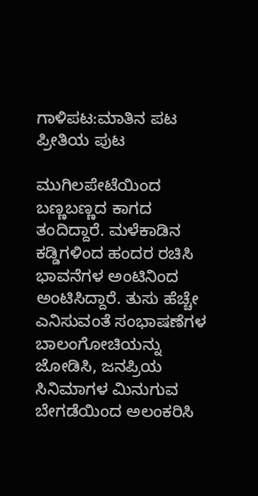ಗಾಳಿಪಟ:ಮಾತಿನ ಪಟ ಪ್ರೀತಿಯ ಪುಟ

ಮುಗಿಲಪೇಟೆಯಿಂದ ಬಣ್ಣಬಣ್ಣದ ಕಾಗದ ತಂದಿದ್ದಾರೆ. ಮಳೆಕಾಡಿನ ಕಡ್ಡಿಗಳಿಂದ ಹಂದರ ರಚಿಸಿ ಭಾವನೆಗಳ ಅಂಟಿನಿಂದ ಅಂಟಿಸಿದ್ದಾರೆ. ತುಸು ಹೆಚ್ಚೇ ಎನಿಸುವಂತೆ ಸಂಭಾಷಣೆಗಳ ಬಾಲಂಗೋಚಿಯನ್ನು ಜೋಡಿಸಿ, ಜನಪ್ರಿಯ ಸಿನಿಮಾಗಳ ಮಿನುಗುವ ಬೇಗಡೆಯಿಂದ ಅಲಂಕರಿಸಿ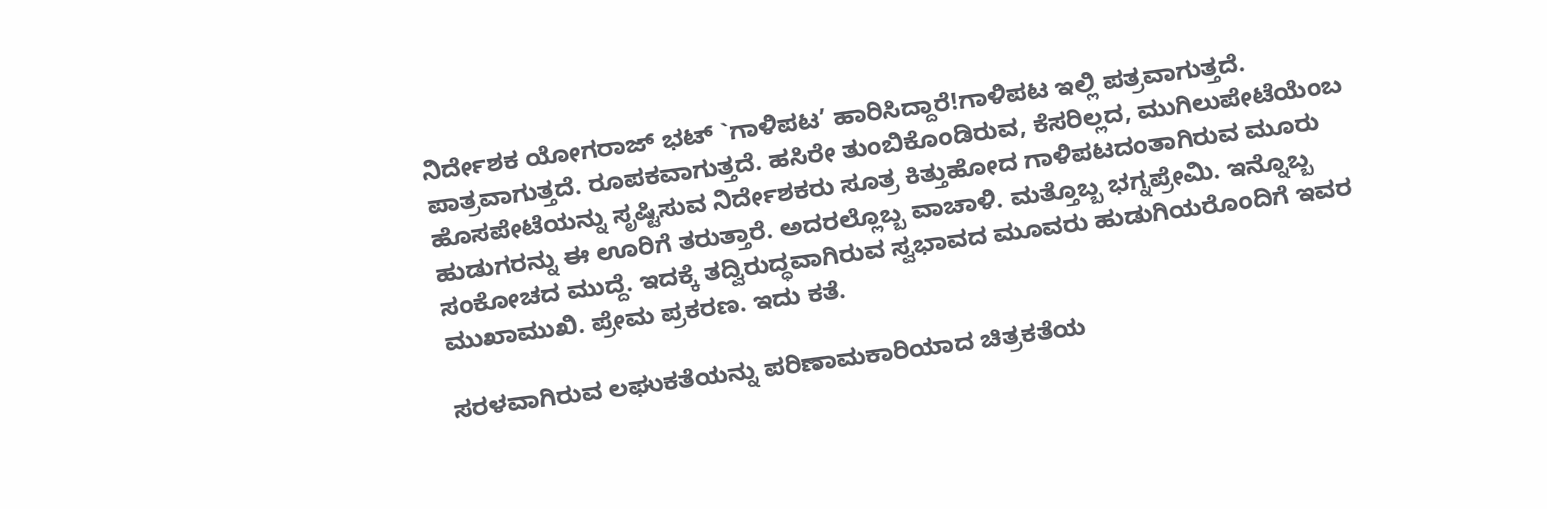ನಿರ್ದೇಶಕ ಯೋಗರಾಜ್‌ ಭಟ್‌ `ಗಾಳಿಪಟ’ ಹಾರಿಸಿದ್ದಾರೆ!ಗಾಳಿಪಟ ಇಲ್ಲಿ ಪತ್ರವಾಗುತ್ತದೆ. ಪಾತ್ರವಾಗುತ್ತದೆ. ರೂಪಕವಾಗುತ್ತದೆ. ಹಸಿರೇ ತುಂಬಿಕೊಂಡಿರುವ, ಕೆಸರಿಲ್ಲದ, ಮುಗಿಲುಪೇಟೆಯೆಂಬ ಹೊಸಪೇಟೆಯನ್ನು ಸೃಷ್ಟಿಸುವ ನಿರ್ದೇಶಕರು ಸೂತ್ರ ಕಿತ್ತುಹೋದ ಗಾಳಿಪಟದಂತಾಗಿರುವ ಮೂರು ಹುಡುಗರನ್ನು ಈ ಊರಿಗೆ ತರುತ್ತಾರೆ. ಅದರಲ್ಲೊಬ್ಬ ವಾಚಾಳಿ. ಮತ್ತೊಬ್ಬ ಭಗ್ನಪ್ರೇಮಿ. ಇನ್ನೊಬ್ಬ ಸಂಕೋಚದ ಮುದ್ದೆ. ಇದಕ್ಕೆ ತದ್ವಿರುದ್ಧವಾಗಿರುವ ಸ್ವಭಾವದ ಮೂವರು ಹುಡುಗಿಯರೊಂದಿಗೆ ಇವರ ಮುಖಾಮುಖಿ. ಪ್ರೇಮ ಪ್ರಕರಣ. ಇದು ಕತೆ.

ಸರಳವಾಗಿರುವ ಲಘುಕತೆಯನ್ನು ಪರಿಣಾಮಕಾರಿಯಾದ ಚಿತ್ರಕತೆಯ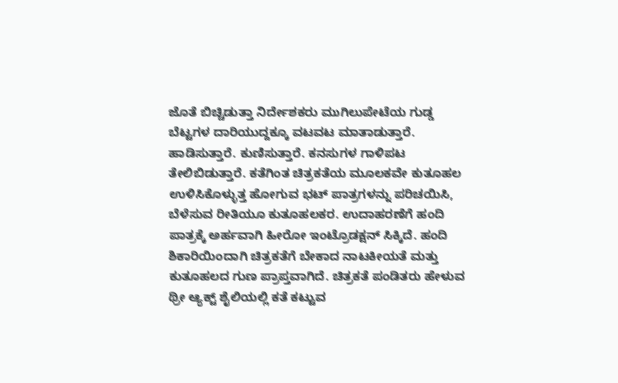ಜೊತೆ ಬಿಚ್ಚಿಡುತ್ತಾ ನಿರ್ದೇಶಕರು ಮುಗಿಲುಪೇಟೆಯ ಗುಡ್ಡ ಬೆಟ್ಟಗಳ ದಾರಿಯುದ್ದಕ್ಕೂ ವಟವಟ ಮಾತಾಡುತ್ತಾರೆ. ಹಾಡಿಸುತ್ತಾರೆ. ಕುಣಿಸುತ್ತಾರೆ. ಕನಸುಗಳ ಗಾಳಿಪಟ ತೇಲಿಬಿಡುತ್ತಾರೆ. ಕತೆಗಿಂತ ಚಿತ್ರಕತೆಯ ಮೂಲಕವೇ ಕುತೂಹಲ ಉಳಿಸಿಕೊಳ್ಳುತ್ತ ಹೋಗುವ ಭಟ್‌ ಪಾತ್ರಗಳನ್ನು ಪರಿಚಯಿಸಿ, ಬೆಳೆಸುವ ರೀತಿಯೂ ಕುತೂಹಲಕರ. ಉದಾಹರಣೆಗೆ ಹಂದಿ ಪಾತ್ರಕ್ಕೆ ಅರ್ಹವಾಗಿ ಹೀರೋ ಇಂಟ್ರೊಡಕ್ಷನ್‌ ಸಿಕ್ಕಿದೆ. ಹಂದಿ ಶಿಕಾರಿಯಿಂದಾಗಿ ಚಿತ್ರಕತೆಗೆ ಬೇಕಾದ ನಾಟಕೀಯತೆ ಮತ್ತು ಕುತೂಹಲದ ಗುಣ ಪ್ರಾಪ್ತವಾಗಿದೆ. ಚಿತ್ರಕತೆ ಪಂಡಿತರು ಹೇಳುವ ಥ್ರೀ ಆ್ಯಕ್ಟ್‌ ಶೈಲಿಯಲ್ಲಿ ಕತೆ ಕಟ್ಟುವ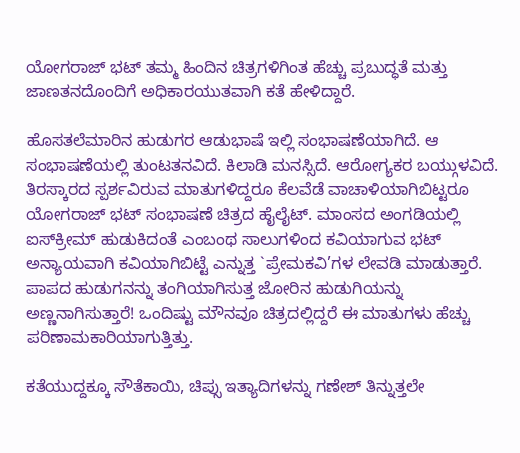ಯೋಗರಾಜ್‌ ಭಟ್‌ ತಮ್ಮ ಹಿಂದಿನ ಚಿತ್ರಗಳಿಗಿಂತ ಹೆಚ್ಚು ಪ್ರಬುದ್ಧತೆ ಮತ್ತು ಜಾಣತನದೊಂದಿಗೆ ಅಧಿಕಾರಯುತವಾಗಿ ಕತೆ ಹೇಳಿದ್ದಾರೆ.

ಹೊಸತಲೆಮಾರಿನ ಹುಡುಗರ ಆಡುಭಾಷೆ ಇಲ್ಲಿ ಸಂಭಾಷಣೆಯಾಗಿದೆ. ಆ ಸಂಭಾಷಣೆಯಲ್ಲಿ ತುಂಟತನವಿದೆ. ಕಿಲಾಡಿ ಮನಸ್ಸಿದೆ. ಆರೋಗ್ಯಕರ ಬಯ್ಗುಳವಿದೆ. ತಿರಸ್ಕಾರದ ಸ್ಪರ್ಶವಿರುವ ಮಾತುಗಳಿದ್ದರೂ ಕೆಲವೆಡೆ ವಾಚಾಳಿಯಾಗಿಬಿಟ್ಟರೂ ಯೋಗರಾಜ್‌ ಭಟ್‌ ಸಂಭಾಷಣೆ ಚಿತ್ರದ ಹೈಲೈಟ್‌. ಮಾಂಸದ ಅಂಗಡಿಯಲ್ಲಿ ಐಸ್‌ಕ್ರೀಮ್‌ ಹುಡುಕಿದಂತೆ ಎಂಬಂಥ ಸಾಲುಗಳಿಂದ ಕವಿಯಾಗುವ ಭಟ್‌ ಅನ್ಯಾಯವಾಗಿ ಕವಿಯಾಗಿಬಿಟ್ಟೆ ಎನ್ನುತ್ತ `ಪ್ರೇಮಕವಿ’ಗಳ ಲೇವಡಿ ಮಾಡುತ್ತಾರೆ. ಪಾಪದ ಹುಡುಗನನ್ನು ತಂಗಿಯಾಗಿಸುತ್ತ ಜೋರಿನ ಹುಡುಗಿಯನ್ನು ಅಣ್ಣನಾಗಿಸುತ್ತಾರೆ! ಒಂದಿಷ್ಟು ಮೌನವೂ ಚಿತ್ರದಲ್ಲಿದ್ದರೆ ಈ ಮಾತುಗಳು ಹೆಚ್ಚು ಪರಿಣಾಮಕಾರಿಯಾಗುತ್ತಿತ್ತು.

ಕತೆಯುದ್ದಕ್ಕೂ ಸೌತೆಕಾಯಿ, ಚಿಪ್ಸು ಇತ್ಯಾದಿಗಳನ್ನು ಗಣೇಶ್‌ ತಿನ್ನುತ್ತಲೇ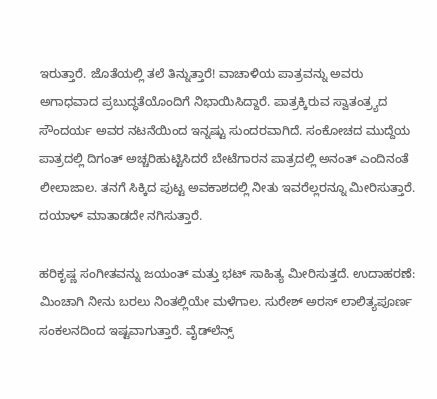ಇರುತ್ತಾರೆ. ಜೊತೆಯಲ್ಲಿ ತಲೆ ತಿನ್ನುತ್ತಾರೆ! ವಾಚಾಳಿಯ ಪಾತ್ರವನ್ನು ಅವರು ಅಗಾಧವಾದ ಪ್ರಬುದ್ಧತೆಯೊಂದಿಗೆ ನಿಭಾಯಿಸಿದ್ದಾರೆ. ಪಾತ್ರಕ್ಕಿರುವ ಸ್ವಾತಂತ್ರ್ಯದ ಸೌಂದರ್ಯ ಅವರ ನಟನೆಯಿಂದ ಇನ್ನಷ್ಟು ಸುಂದರವಾಗಿದೆ. ಸಂಕೋಚದ ಮುದ್ದೆಯ ಪಾತ್ರದಲ್ಲಿ ದಿಗಂತ್‌ ಅಚ್ಚರಿಹುಟ್ಟಿಸಿದರೆ ಬೇಟೆಗಾರನ ಪಾತ್ರದಲ್ಲಿ ಅನಂತ್‌ ಎಂದಿನಂತೆ ಲೀಲಾಜಾಲ. ತನಗೆ ಸಿಕ್ಕಿದ ಪುಟ್ಟ ಅವಕಾಶದಲ್ಲಿ ನೀತು ಇವರೆಲ್ಲರನ್ನೂ ಮೀರಿಸುತ್ತಾರೆ. ದಯಾಳ್‌ ಮಾತಾಡದೇ ನಗಿಸುತ್ತಾರೆ.

ಹರಿಕೃಷ್ಣ ಸಂಗೀತವನ್ನು ಜಯಂತ್‌ ಮತ್ತು ಭಟ್‌ ಸಾಹಿತ್ಯ ಮೀರಿಸುತ್ತದೆ. ಉದಾಹರಣೆ: ಮಿಂಚಾಗಿ ನೀನು ಬರಲು ನಿಂತಲ್ಲಿಯೇ ಮಳೆಗಾಲ. ಸುರೇಶ್‌ ಅರಸ್‌ ಲಾಲಿತ್ಯಪೂರ್ಣ ಸಂಕಲನದಿಂದ ಇಷ್ಟವಾಗುತ್ತಾರೆ. ವೈಡ್‌ಲೆನ್ಸ್‌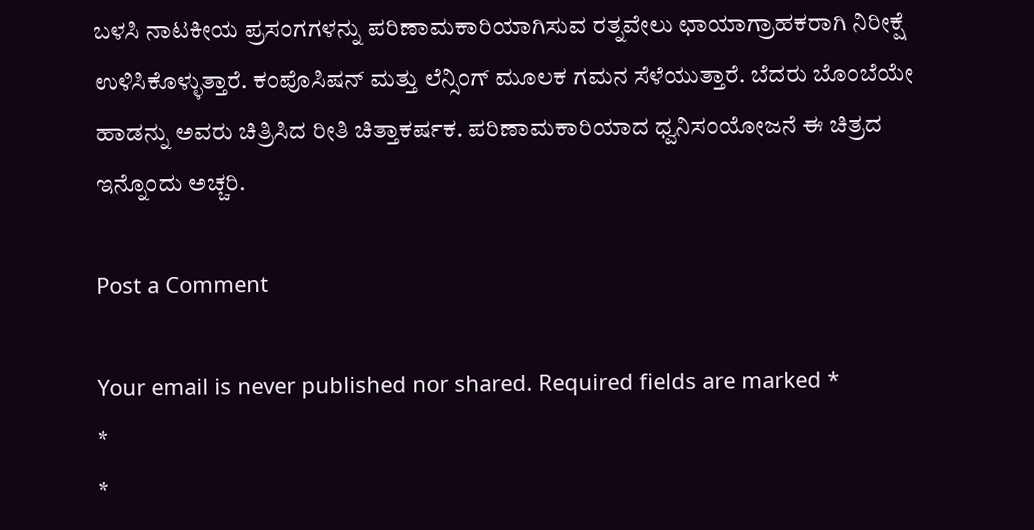ಬಳಸಿ ನಾಟಕೀಯ ಪ್ರಸಂಗಗಳನ್ನು ಪರಿಣಾಮಕಾರಿಯಾಗಿಸುವ ರತ್ನವೇಲು ಛಾಯಾಗ್ರಾಹಕರಾಗಿ ನಿರೀಕ್ಷೆ ಉಳಿಸಿಕೊಳ್ಳುತ್ತಾರೆ. ಕಂಪೊಸಿಷನ್‌ ಮತ್ತು ಲೆನ್ಸಿಂಗ್‌ ಮೂಲಕ ಗಮನ ಸೆಳೆಯುತ್ತಾರೆ. ಬೆದರು ಬೊಂಬೆಯೇ ಹಾಡನ್ನು ಅವರು ಚಿತ್ರಿಸಿದ ರೀತಿ ಚಿತ್ತಾಕರ್ಷಕ. ಪರಿಣಾಮಕಾರಿಯಾದ ಧ್ವನಿಸಂಯೋಜನೆ ಈ ಚಿತ್ರದ ಇನ್ನೊಂದು ಅಚ್ಚರಿ.

Post a Comment

Your email is never published nor shared. Required fields are marked *
*
*